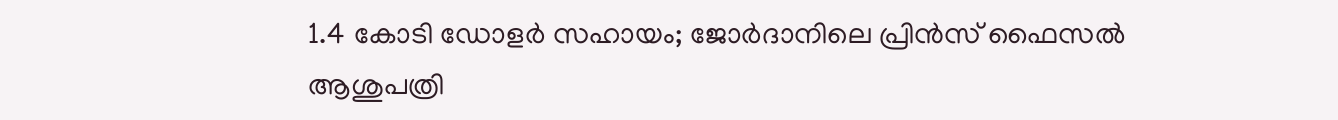1.4 കോടി ഡോളർ സഹായം; ജോർദാനിലെ പ്രിൻസ് ഫൈസൽ ആശുപത്രി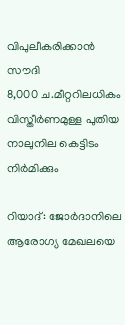വിപുലീകരിക്കാൻ സൗദി
8,000 ച.മീറ്ററിലധികം വിസ്തീർണമുള്ള പുതിയ നാലുനില കെട്ടിടം നിർമിക്കും

റിയാദ്: ജോർദാനിലെ ആരോഗ്യ മേഖലയെ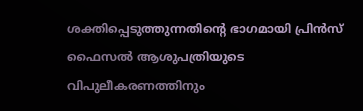ശക്തിപ്പെടുത്തുന്നതിന്റെ ഭാഗമായി പ്രിൻസ് ഫൈസൽ ആശുപത്രിയുടെ വിപുലീകരണത്തിനും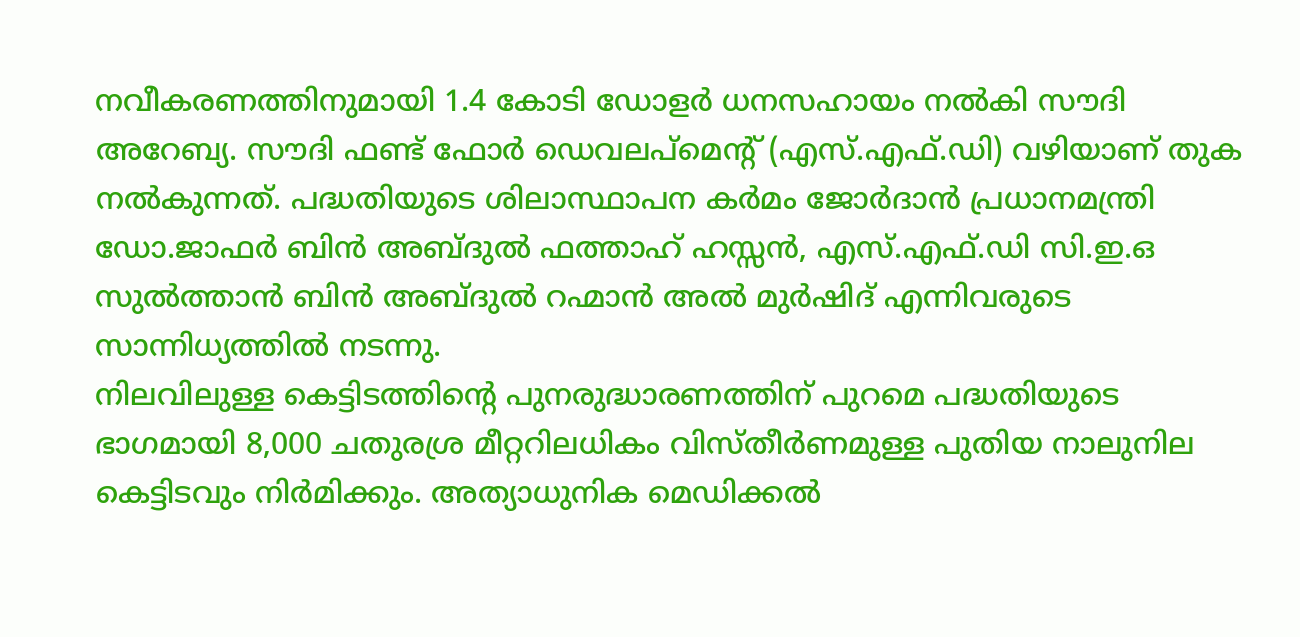നവീകരണത്തിനുമായി 1.4 കോടി ഡോളർ ധനസഹായം നൽകി സൗദി അറേബ്യ. സൗദി ഫണ്ട് ഫോർ ഡെവലപ്മെന്റ് (എസ്.എഫ്.ഡി) വഴിയാണ് തുക നൽകുന്നത്. പദ്ധതിയുടെ ശിലാസ്ഥാപന കർമം ജോർദാൻ പ്രധാനമന്ത്രി ഡോ.ജാഫർ ബിൻ അബ്ദുൽ ഫത്താഹ് ഹസ്സൻ, എസ്.എഫ്.ഡി സി.ഇ.ഒ സുൽത്താൻ ബിൻ അബ്ദുൽ റഹ്മാൻ അൽ മുർഷിദ് എന്നിവരുടെ സാന്നിധ്യത്തിൽ നടന്നു.
നിലവിലുള്ള കെട്ടിടത്തിന്റെ പുനരുദ്ധാരണത്തിന് പുറമെ പദ്ധതിയുടെ ഭാഗമായി 8,000 ചതുരശ്ര മീറ്ററിലധികം വിസ്തീർണമുള്ള പുതിയ നാലുനില കെട്ടിടവും നിർമിക്കും. അത്യാധുനിക മെഡിക്കൽ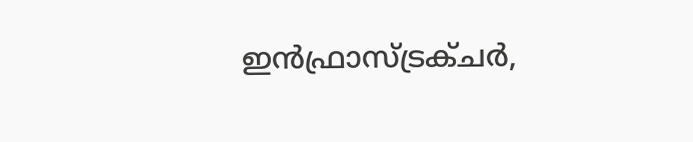ഇൻഫ്രാസ്ട്രക്ചർ,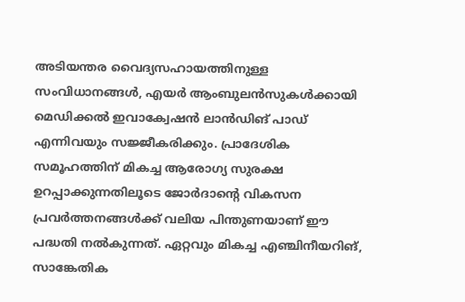അടിയന്തര വൈദ്യസഹായത്തിനുള്ള സംവിധാനങ്ങൾ, എയർ ആംബുലൻസുകൾക്കായി മെഡിക്കൽ ഇവാക്വേഷൻ ലാൻഡിങ് പാഡ് എന്നിവയും സജ്ജീകരിക്കും. പ്രാദേശിക സമൂഹത്തിന് മികച്ച ആരോഗ്യ സുരക്ഷ ഉറപ്പാക്കുന്നതിലൂടെ ജോർദാന്റെ വികസന പ്രവർത്തനങ്ങൾക്ക് വലിയ പിന്തുണയാണ് ഈ പദ്ധതി നൽകുന്നത്. ഏറ്റവും മികച്ച എഞ്ചിനീയറിങ്, സാങ്കേതിക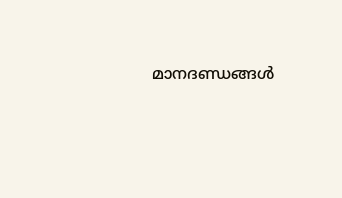മാനദണ്ഡങ്ങൾ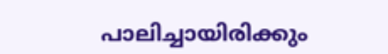പാലിച്ചായിരിക്കും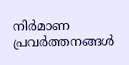നിർമാണ പ്രവർത്തനങ്ങൾ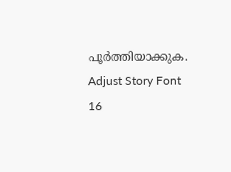പൂർത്തിയാക്കുക.
Adjust Story Font
16